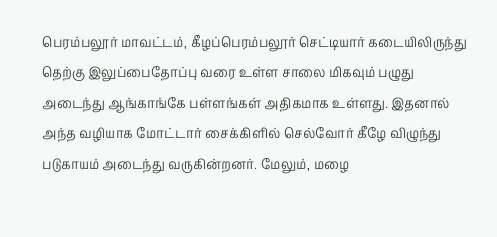பெரம்பலூர் மாவட்டம், கீழப்பெரம்பலூர் செட்டியார் கடையிலிருந்து தெற்கு இலுப்பைதோப்பு வரை உள்ள சாலை மிகவும் பழுது அடைந்து ஆங்காங்கே பள்ளங்கள் அதிகமாக உள்ளது. இதனால் அந்த வழியாக மோட்டார் சைக்கிளில் செல்வோர் கீழே விழுந்து படுகாயம் அடைந்து வருகின்றனர். மேலும், மழை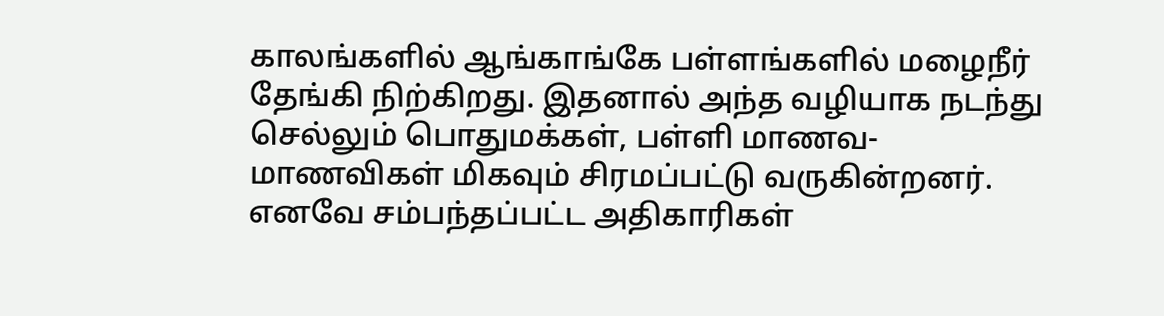காலங்களில் ஆங்காங்கே பள்ளங்களில் மழைநீர் தேங்கி நிற்கிறது. இதனால் அந்த வழியாக நடந்து செல்லும் பொதுமக்கள், பள்ளி மாணவ-மாணவிகள் மிகவும் சிரமப்பட்டு வருகின்றனர். எனவே சம்பந்தப்பட்ட அதிகாரிகள்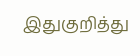இதுகுறித்து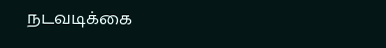நடவடிக்கை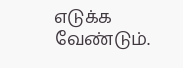எடுக்க வேண்டும்.